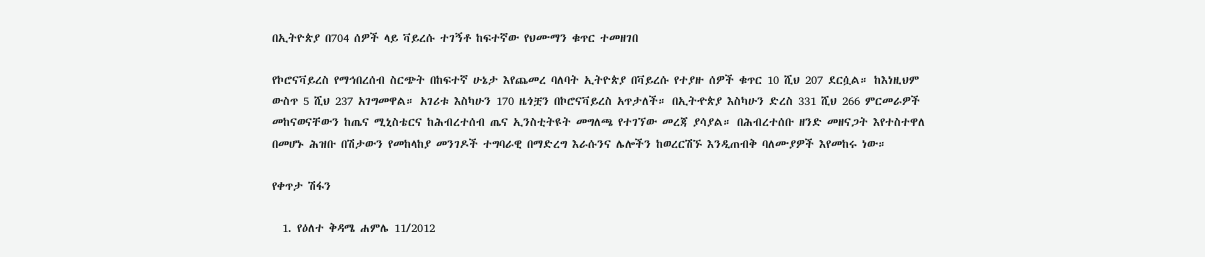በኢትዮጵያ በ704 ሰዎች ላይ ቫይረሱ ተገኝቶ ከፍተኛው የህሙማን ቁጥር ተመዘገበ

የኮሮናቫይረስ የማኅበረሰብ ስርጭት በከፍተኛ ሁኔታ እየጨመረ ባለባት ኢትዮጵያ በቫይረሱ የተያዙ ሰዎች ቁጥር 10 ሺህ 207 ደርሷል። ከእነዚህም ውስጥ 5 ሺህ 237 አገግመዋል። አገሪቱ እስካሁን 170 ዜጎቿን በኮሮናቫይረስ አጥታለች። በኢትዯጵያ እስካሁን ድረስ 331 ሺህ 266 ምርመራዎች መከናወናቸውን ከጤና ሚኒስቴርና ከሕብረተሰብ ጤና ኢንስቲትዩት መግለጫ የተገኘው መረጃ ያሳያል። በሕብረተሰቡ ዘንድ መዘናጋት እየተስተዋለ በመሆኑ ሕዝቡ በሽታውን የመከላከያ መንገዶች ተግባራዊ በማድረግ እራሱንና ሌሎችን ከወረርሽኙ እንዲጠብቅ ባለሙያዎች እየመከሩ ነው።

የቀጥታ ሽፋን

  1. የዕለተ ቅዳሜ ሐምሌ 11/2012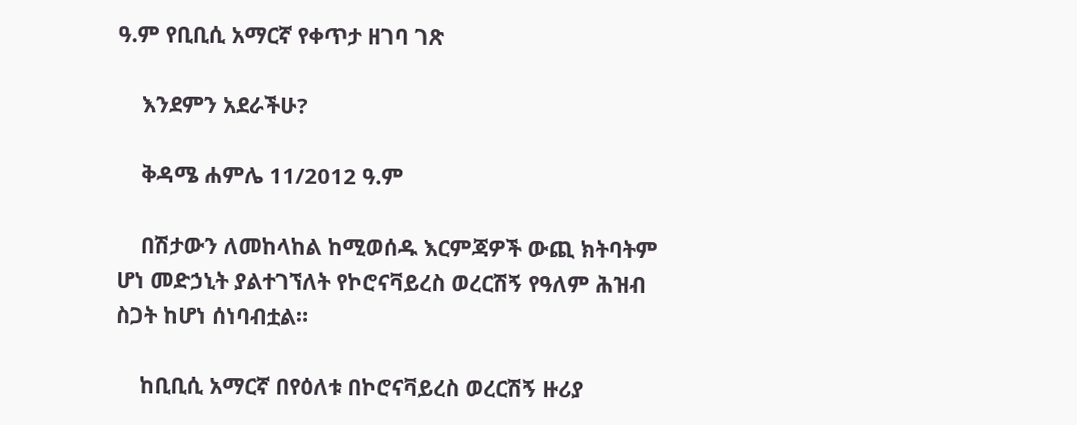ዓ.ም የቢቢሲ አማርኛ የቀጥታ ዘገባ ገጽ

    እንደምን አደራችሁ?

    ቅዳሜ ሐምሌ 11/2012 ዓ.ም

    በሽታውን ለመከላከል ከሚወሰዱ እርምጃዎች ውጪ ክትባትም ሆነ መድኃኒት ያልተገኘለት የኮሮናቫይረስ ወረርሽኝ የዓለም ሕዝብ ስጋት ከሆነ ሰነባብቷል።

    ከቢቢሲ አማርኛ በየዕለቱ በኮሮናቫይረስ ወረርሽኝ ዙሪያ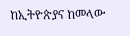ከኢትዮጵያና ከመላው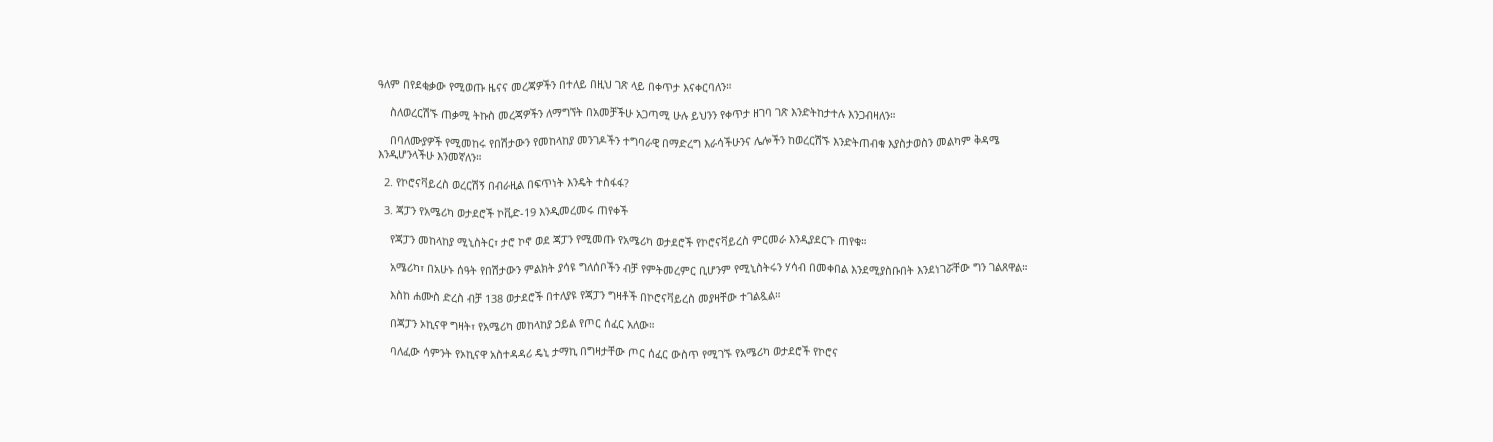ዓለም በየደቂቃው የሚወጡ ዜናና መረጃዎችን በተለይ በዚህ ገጽ ላይ በቀጥታ እናቀርባለን።

    ስለወረርሽኙ ጠቃሚ ትኩስ መረጃዎችን ለማግኘት በአመቻችሁ አጋጣሚ ሁሉ ይህንን የቀጥታ ዘገባ ገጽ እንድትከታተሉ እንጋብዛለን።

    በባለሙያዎች የሚመከሩ የበሽታውን የመከላከያ መንገዶችን ተግባራዊ በማድረግ እራሳችሁንና ሌሎችን ከወረርሽኙ እንድትጠብቁ እያስታወስን መልካም ቅዳሜ እንዲሆንላችሁ እንመኛለን።

  2. የኮሮናቫይረስ ወረርሽኝ በብራዚል በፍጥነት እንዴት ተስፋፋ?

  3. ጃፓን የአሜሪካ ወታደሮች ኮቪድ-19 እንዲመረመሩ ጠየቀች

    የጃፓን መከላከያ ሚኒስትር፣ ታሮ ኮኖ ወደ ጃፓን የሚመጡ የአሜሪካ ወታደሮች የኮሮናቫይረስ ምርመራ እንዲያደርጉ ጠየቁ።

    አሜሪካ፣ በአሁኑ ሰዓት የበሽታውን ምልክት ያሳዩ ግለሰቦችን ብቻ የምትመረምር ቢሆንም የሚኒስትሩን ሃሳብ በመቀበል እንደሚያስቡበት እንደነገሯቸው ግን ገልጸዋል።

    እስከ ሐሙስ ድረስ ብቻ 138 ወታደሮች በተለያዩ የጃፓን ግዛቶች በኮሮናቫይረስ መያዛቸው ተገልጿል።

    በጃፓን ኦኪናዋ ግዛት፣ የአሜሪካ መከላከያ ኃይል የጦር ሰፈር አለው።

    ባለፈው ሳምንት የኦኪናዋ አስተዳዳሪ ዴኒ ታማኪ በግዛታቸው ጦር ሰፈር ውስጥ የሚገኙ የአሜሪካ ወታደሮች የኮሮና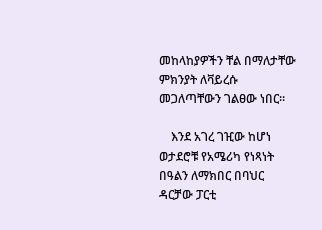መከላከያዎችን ቸል በማለታቸው ምክንያት ለቫይረሱ መጋለጣቸውን ገልፀው ነበር።

    እንደ አገረ ገዢው ከሆነ ወታደሮቹ የአሜሪካ የነጻነት በዓልን ለማክበር በባህር ዳርቻው ፓርቲ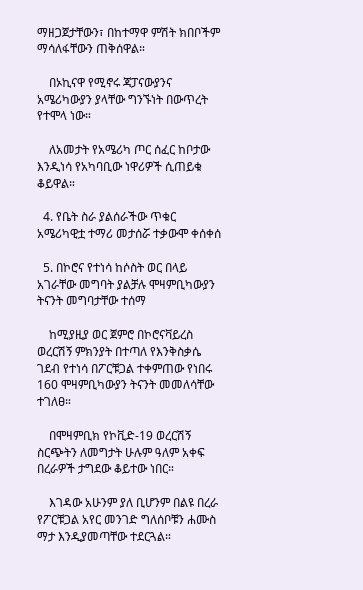ማዘጋጀታቸውን፣ በከተማዋ ምሽት ክበቦችም ማሳለፋቸውን ጠቅሰዋል።

    በኦኪናዋ የሚኖሩ ጃፓናውያንና አሜሪካውያን ያላቸው ግንኙነት በውጥረት የተሞላ ነው።

    ለአመታት የአሜሪካ ጦር ሰፈር ከቦታው እንዲነሳ የአካባቢው ነዋሪዎች ሲጠይቁ ቆይዋል።

  4. የቤት ስራ ያልሰራችው ጥቁር አሜሪካዊቷ ተማሪ መታሰሯ ተቃውሞ ቀሰቀሰ

  5. በኮሮና የተነሳ ከሶስት ወር በላይ አገራቸው መግባት ያልቻሉ ሞዛምቢካውያን ትናንት መግባታቸው ተሰማ

    ከሚያዚያ ወር ጀምሮ በኮሮናቫይረስ ወረርሽኝ ምክንያት በተጣለ የእንቅስቃሴ ገደብ የተነሳ በፖርቹጋል ተቀምጠው የነበሩ 160 ሞዛምቢካውያን ትናንት መመለሳቸው ተገለፀ።

    በሞዛምቢክ የኮቪድ-19 ወረርሽኝ ስርጭትን ለመግታት ሁሉም ዓለም አቀፍ በረራዎች ታግደው ቆይተው ነበር።

    እገዳው አሁንም ያለ ቢሆንም በልዩ በረራ የፖርቹጋል አየር መንገድ ግለሰቦቹን ሐሙስ ማታ እንዲያመጣቸው ተደርጓል።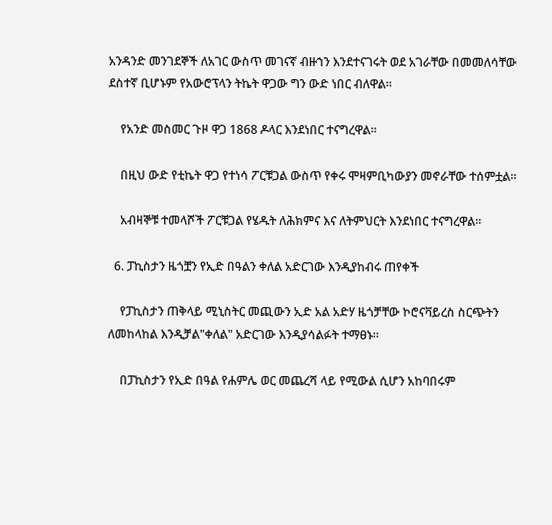አንዳንድ መንገደኞች ለአገር ውስጥ መገናኛ ብዙኀን እንደተናገሩት ወደ አገራቸው በመመለሳቸው ደስተኛ ቢሆኑም የአውሮፕላን ትኬት ዋጋው ግን ውድ ነበር ብለዋል።

    የአንድ መስመር ጉዞ ዋጋ 1868 ዶላር እንደነበር ተናግረዋል።

    በዚህ ውድ የቲኬት ዋጋ የተነሳ ፖርቹጋል ውስጥ የቀሩ ሞዛምቢካውያን መኖራቸው ተሰምቷል።

    አብዛኞቹ ተመላሾች ፖርቹጋል የሄዱት ለሕክምና እና ለትምህርት እንደነበር ተናግረዋል።

  6. ፓኪስታን ዜጎቿን የኢድ በዓልን ቀለል አድርገው እንዲያከብሩ ጠየቀች

    የፓኪስታን ጠቅላይ ሚኒስትር መጪውን ኢድ አል አድሃ ዜጎቻቸው ኮሮናቫይረስ ስርጭትን ለመከላከል እንዲቻል"ቀለል" አድርገው እንዲያሳልፉት ተማፀኑ።

    በፓኪስታን የኢድ በዓል የሐምሌ ወር መጨረሻ ላይ የሚውል ሲሆን አከባበሩም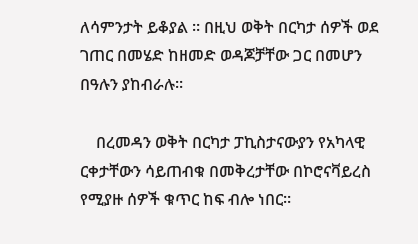ለሳምንታት ይቆያል ። በዚህ ወቅት በርካታ ሰዎች ወደ ገጠር በመሄድ ከዘመድ ወዳጆቻቸው ጋር በመሆን በዓሉን ያከብራሉ።

    በረመዳን ወቅት በርካታ ፓኪስታናውያን የአካላዊ ርቀታቸውን ሳይጠብቁ በመቅረታቸው በኮሮናቫይረስ የሚያዙ ሰዎች ቁጥር ከፍ ብሎ ነበር።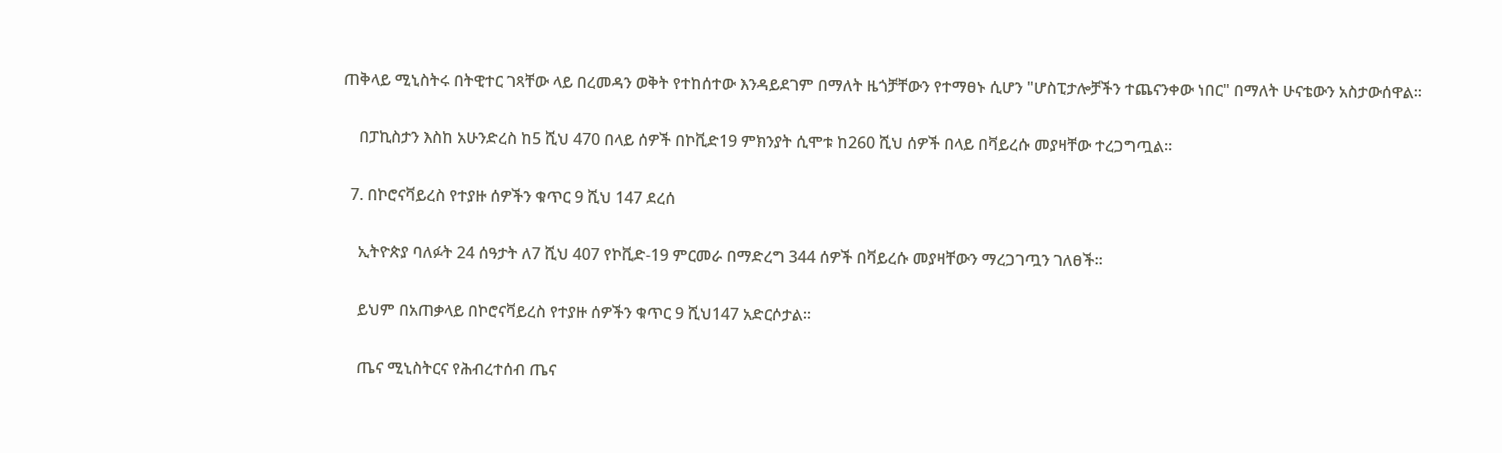ጠቅላይ ሚኒስትሩ በትዊተር ገጻቸው ላይ በረመዳን ወቅት የተከሰተው እንዳይደገም በማለት ዜጎቻቸውን የተማፀኑ ሲሆን "ሆስፒታሎቻችን ተጨናንቀው ነበር" በማለት ሁናቴውን አስታውሰዋል።

    በፓኪስታን እስከ አሁንድረስ ከ5 ሺህ 470 በላይ ሰዎች በኮቪድ19 ምክንያት ሲሞቱ ከ260 ሺህ ሰዎች በላይ በቫይረሱ መያዛቸው ተረጋግጧል።

  7. በኮሮናቫይረስ የተያዙ ሰዎችን ቁጥር 9 ሺህ 147 ደረሰ

    ኢትዮጵያ ባለፉት 24 ሰዓታት ለ7 ሺህ 407 የኮቪድ-19 ምርመራ በማድረግ 344 ሰዎች በቫይረሱ መያዛቸውን ማረጋገጧን ገለፀች።

    ይህም በአጠቃላይ በኮሮናቫይረስ የተያዙ ሰዎችን ቁጥር 9 ሺህ147 አድርሶታል።

    ጤና ሚኒስትርና የሕብረተሰብ ጤና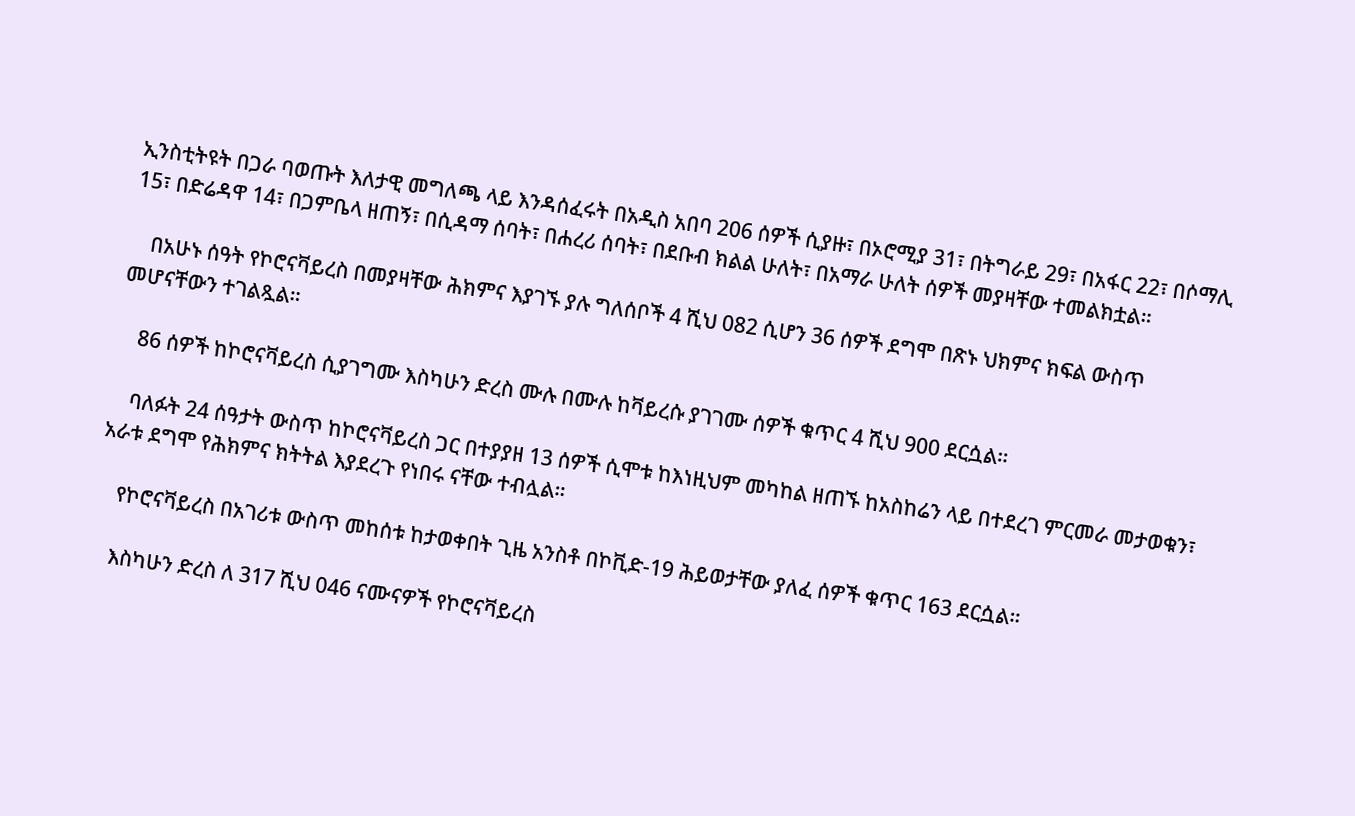ኢንስቲትዩት በጋራ ባወጡት እለታዊ መግለጫ ላይ እንዳሰፈሩት በአዲስ አበባ 206 ሰዎች ሲያዙ፣ በኦሮሚያ 31፣ በትግራይ 29፣ በአፋር 22፣ በሶማሊ 15፣ በድሬዳዋ 14፣ በጋምቤላ ዘጠኝ፣ በሲዳማ ሰባት፣ በሐረሪ ሰባት፣ በደቡብ ክልል ሁለት፣ በአማራ ሁለት ሰዎች መያዛቸው ተመልክቷል።

    በአሁኑ ሰዓት የኮሮናቫይረስ በመያዛቸው ሕክምና እያገኙ ያሉ ግለሰቦች 4 ሺህ 082 ሲሆን 36 ሰዎች ደግሞ በጽኑ ህክምና ክፍል ውስጥ መሆናቸውን ተገልጿል።

    86 ሰዎች ከኮሮናቫይረስ ሲያገግሙ እስካሁን ድረስ ሙሉ በሙሉ ከቫይረሱ ያገገሙ ሰዎች ቁጥር 4 ሺህ 900 ደርሷል።

    ባለፉት 24 ሰዓታት ውስጥ ከኮሮናቫይረስ ጋር በተያያዘ 13 ሰዎች ሲሞቱ ከእነዚህም መካከል ዘጠኙ ከአስከሬን ላይ በተደረገ ምርመራ መታወቁን፣ አራቱ ደግሞ የሕክምና ክትትል እያደረጉ የነበሩ ናቸው ተብሏል።

    የኮሮናቫይረስ በአገሪቱ ውስጥ መከሰቱ ከታወቀበት ጊዜ አንስቶ በኮቪድ-19 ሕይወታቸው ያለፈ ሰዎች ቁጥር 163 ደርሷል።

    እስካሁን ድረስ ለ 317 ሺህ 046 ናሙናዎች የኮሮናቫይረስ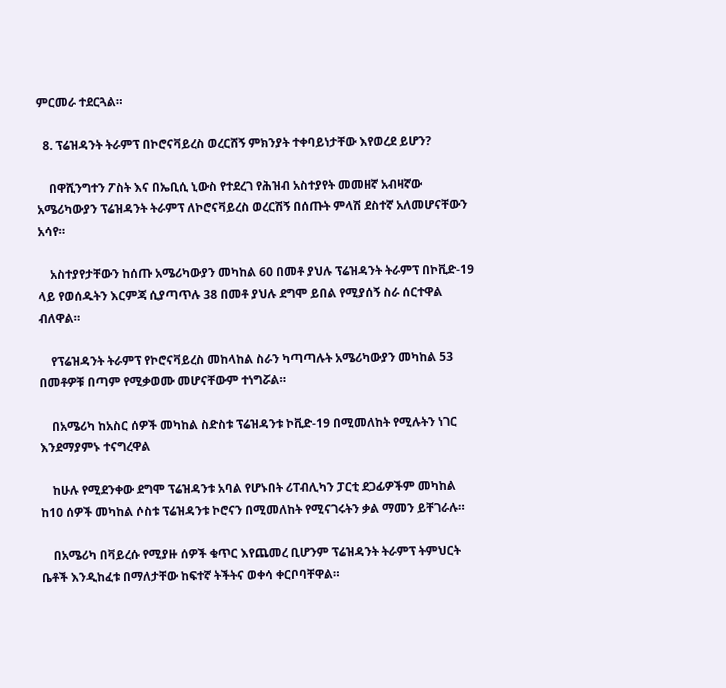ምርመራ ተደርጓል።

  8. ፕሬዝዳንት ትራምፕ በኮሮናቫይረስ ወረርሸኝ ምክንያት ተቀባይነታቸው እየወረደ ይሆን?

    በዋሺንግተን ፖስት እና በኤቢሲ ኒውስ የተደረገ የሕዝብ አስተያየት መመዘኛ አብዛኛው አሜሪካውያን ፕሬዝዳንት ትራምፕ ለኮሮናቫይረስ ወረርሽኝ በሰጡት ምላሽ ደስተኛ አለመሆናቸውን አሳየ።

    አስተያየታቸውን ከሰጡ አሜሪካውያን መካከል 60 በመቶ ያህሉ ፕሬዝዳንት ትራምፕ በኮቪድ-19 ላይ የወሰዱትን እርምጃ ሲያጣጥሉ 38 በመቶ ያህሉ ደግሞ ይበል የሚያሰኝ ስራ ሰርተዋል ብለዋል።

    የፕሬዝዳንት ትራምፕ የኮሮናቫይረስ መከላከል ስራን ካጣጣሉት አሜሪካውያን መካከል 53 በመቶዎቹ በጣም የሚቃወሙ መሆናቸውም ተነግሯል።

    በአሜሪካ ከአስር ሰዎች መካከል ስድስቱ ፕሬዝዳንቱ ኮቪድ-19 በሚመለከት የሚሉትን ነገር እንደማያምኑ ተናግረዋል

    ከሁሉ የሚደንቀው ደግሞ ፕሬዝዳንቱ አባል የሆኑበት ሪፐብሊካን ፓርቲ ደጋፊዎችም መካከል ከ10 ሰዎች መካከል ሶስቱ ፕሬዝዳንቱ ኮሮናን በሚመለከት የሚናገሩትን ቃል ማመን ይቸገራሉ።

    በአሜሪካ በቫይረሱ የሚያዙ ሰዎች ቁጥር እየጨመረ ቢሆንም ፕሬዝዳንት ትራምፕ ትምህርት ቤቶች እንዲከፈቱ በማለታቸው ከፍተኛ ትችትና ወቀሳ ቀርቦባቸዋል።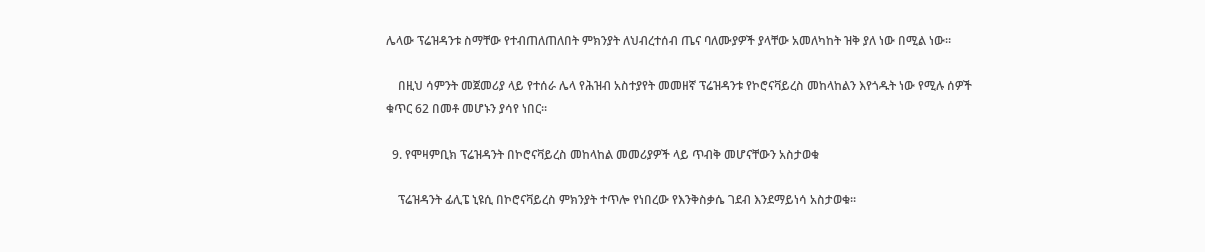ሌላው ፕሬዝዳንቱ ስማቸው የተብጠለጠለበት ምክንያት ለህብረተሰብ ጤና ባለሙያዎች ያላቸው አመለካከት ዝቅ ያለ ነው በሚል ነው።

    በዚህ ሳምንት መጀመሪያ ላይ የተሰራ ሌላ የሕዝብ አስተያየት መመዘኛ ፕሬዝዳንቱ የኮሮናቫይረስ መከላከልን እየጎዱት ነው የሚሉ ሰዎች ቁጥር 62 በመቶ መሆኑን ያሳየ ነበር።

  9. የሞዛምቢክ ፕሬዝዳንት በኮሮናቫይረስ መከላከል መመሪያዎች ላይ ጥብቅ መሆናቸውን አስታወቁ

    ፕሬዝዳንት ፊሊፔ ኒዩሲ በኮሮናቫይረስ ምክንያት ተጥሎ የነበረው የእንቅስቃሴ ገደብ እንደማይነሳ አስታወቁ።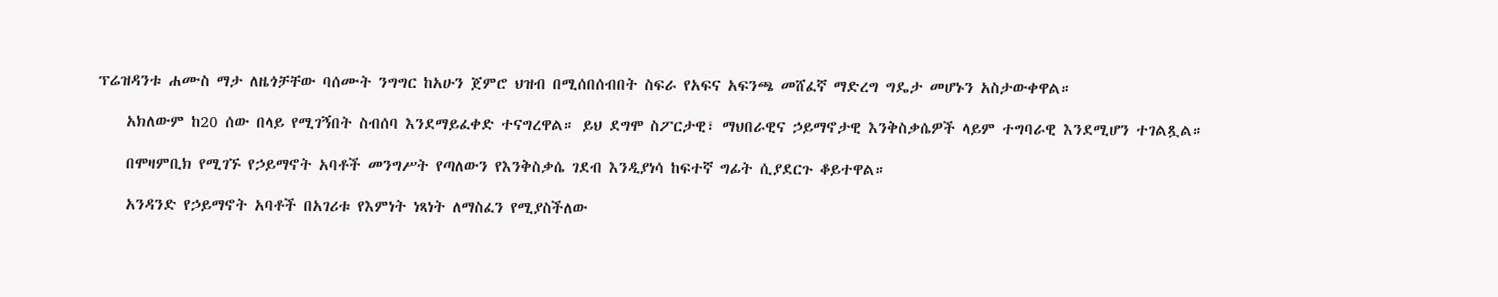ፕሬዝዳንቱ ሐሙስ ማታ ለዜጎቻቸው ባሰሙት ንግግር ከአሁን ጀምሮ ህዝብ በሚሰበሰብበት ስፍራ የአፍና አፍንጫ መሸፈኛ ማድረግ ግዴታ መሆኑን አስታውቀዋል።

    አክለውም ከ20 ሰው በላይ የሚገኝበት ስብሰባ እንደማይፈቀድ ተናግረዋል። ይህ ደግሞ ስፖርታዊ፣ ማህበራዊና ኃይማኖታዊ እንቅስቃሴዎች ላይም ተግባራዊ እንደሚሆን ተገልጿል።

    በሞዛምቢክ የሚገኙ የኃይማኖት አባቶች መንግሥት የጣለውን የእንቅስቃሴ ገደብ እንዲያነሳ ከፍተኛ ግፊት ሲያደርጉ ቆይተዋል።

    አንዳንድ የኃይማኖት አባቶች በአገሪቱ የእምነት ነጻነት ለማስፈን የሚያስችለው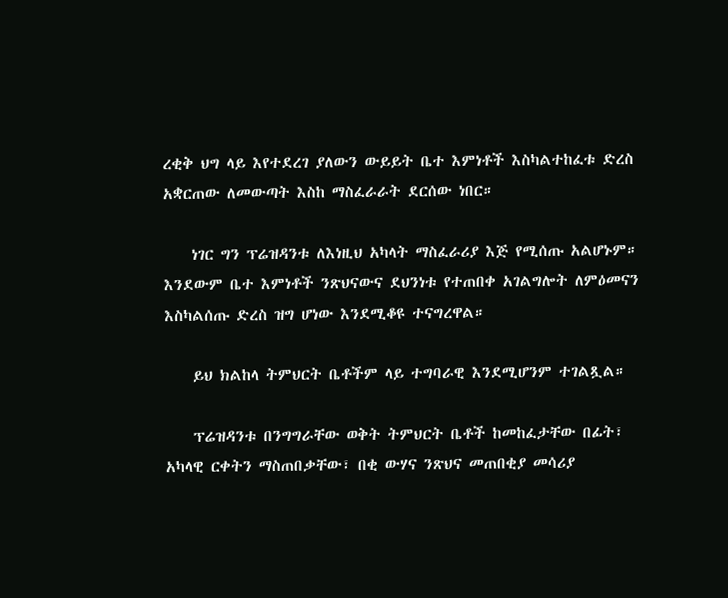ረቂቅ ህግ ላይ እየተደረገ ያለውን ውይይት ቤተ እምነቶች እስካልተከፈቱ ድረስ አቋርጠው ለመውጣት እስከ ማስፈራራት ደርሰው ነበር።

    ነገር ግን ፕሬዝዳንቱ ለእነዚህ አካላት ማስፈራሪያ እጅ የሚሰጡ አልሆኑም። እንደውም ቤተ እምነቶች ንጽህናውና ደህንነቱ የተጠበቀ አገልግሎት ለምዕመናን እስካልሰጡ ድረስ ዝግ ሆነው እንደሚቆዩ ተናግረዋል።

    ይህ ክልከላ ትምህርት ቤቶችም ላይ ተግባራዊ እንደሚሆንም ተገልጿል።

    ፕሬዝዳንቱ በንግግራቸው ወቅት ትምህርት ቤቶች ከመከፈታቸው በፊት፣ አካላዊ ርቀትን ማስጠበቃቸው፣ በቂ ውሃና ንጽህና መጠበቂያ መሳሪያ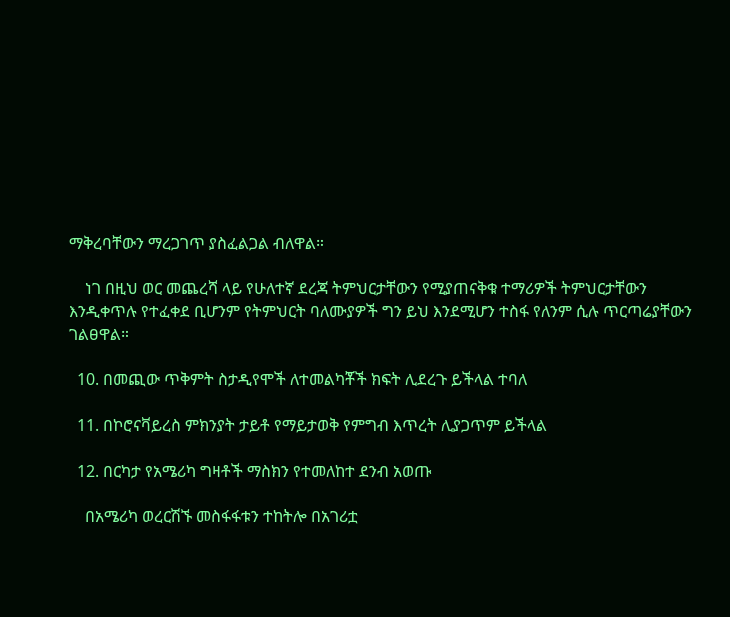ማቅረባቸውን ማረጋገጥ ያስፈልጋል ብለዋል።

    ነገ በዚህ ወር መጨረሻ ላይ የሁለተኛ ደረጃ ትምህርታቸውን የሚያጠናቅቁ ተማሪዎች ትምህርታቸውን እንዲቀጥሉ የተፈቀደ ቢሆንም የትምህርት ባለሙያዎች ግን ይህ እንደሚሆን ተስፋ የለንም ሲሉ ጥርጣሬያቸውን ገልፀዋል።

  10. በመጪው ጥቅምት ስታዲየሞች ለተመልካቾች ክፍት ሊደረጉ ይችላል ተባለ

  11. በኮሮናቫይረስ ምክንያት ታይቶ የማይታወቅ የምግብ እጥረት ሊያጋጥም ይችላል

  12. በርካታ የአሜሪካ ግዛቶች ማስክን የተመለከተ ደንብ አወጡ

    በአሜሪካ ወረርሽኙ መስፋፋቱን ተከትሎ በአገሪቷ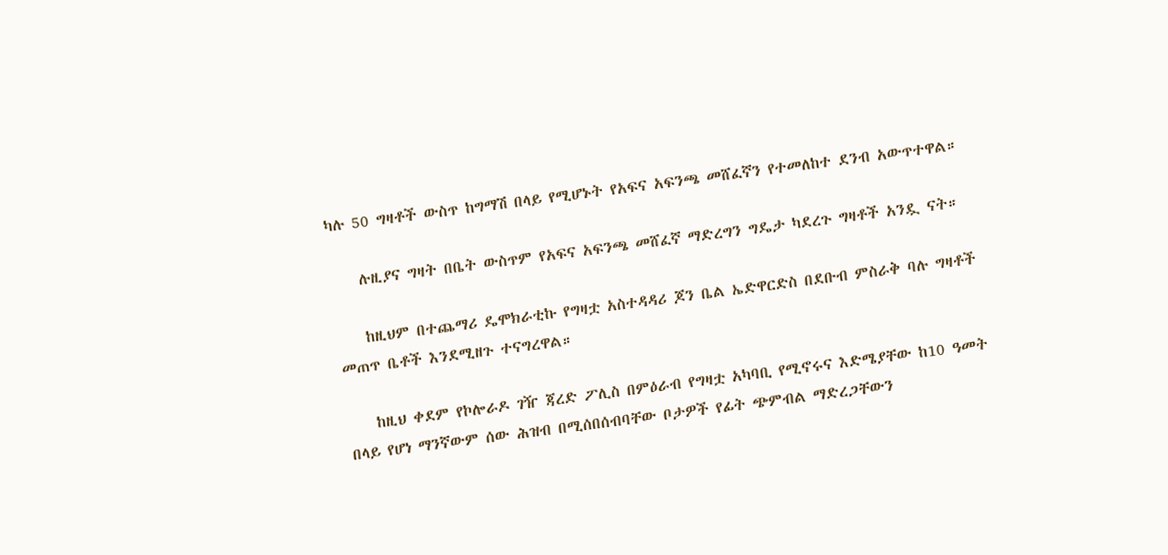ካሉ 50 ግዛቶች ውስጥ ከግማሽ በላይ የሚሆኑት የአፍና አፍንጫ መሸፈኛን የተመለከተ ደንብ አውጥተዋል።

    ሉዚያና ግዛት በቤት ውስጥም የአፍና አፍንጫ መሸፈኛ ማድረግን ግዴታ ካደረጉ ግዛቶች አንዷ ናት።

    ከዚህም በተጨማሪ ዴሞክራቲኩ የግዛቷ አስተዳዳሪ ጆን ቤል ኤድዋርድስ በደቡብ ምስራቅ ባሉ ግዛቶች መጠጥ ቤቶች እንደሚዘጉ ተናግረዋል።

    ከዚህ ቀደም የኮሎራዶ ገዥ ጃረድ ፖሊስ በምዕራብ የግዛቷ አካባቢ የሚኖሩና እድሜያቸው ከ10 ዓመት በላይ የሆነ ማንኛውም ሰው ሕዝብ በሚሰበሰብባቸው ቦታዎች የፊት ጭምብል ማድረጋቸውን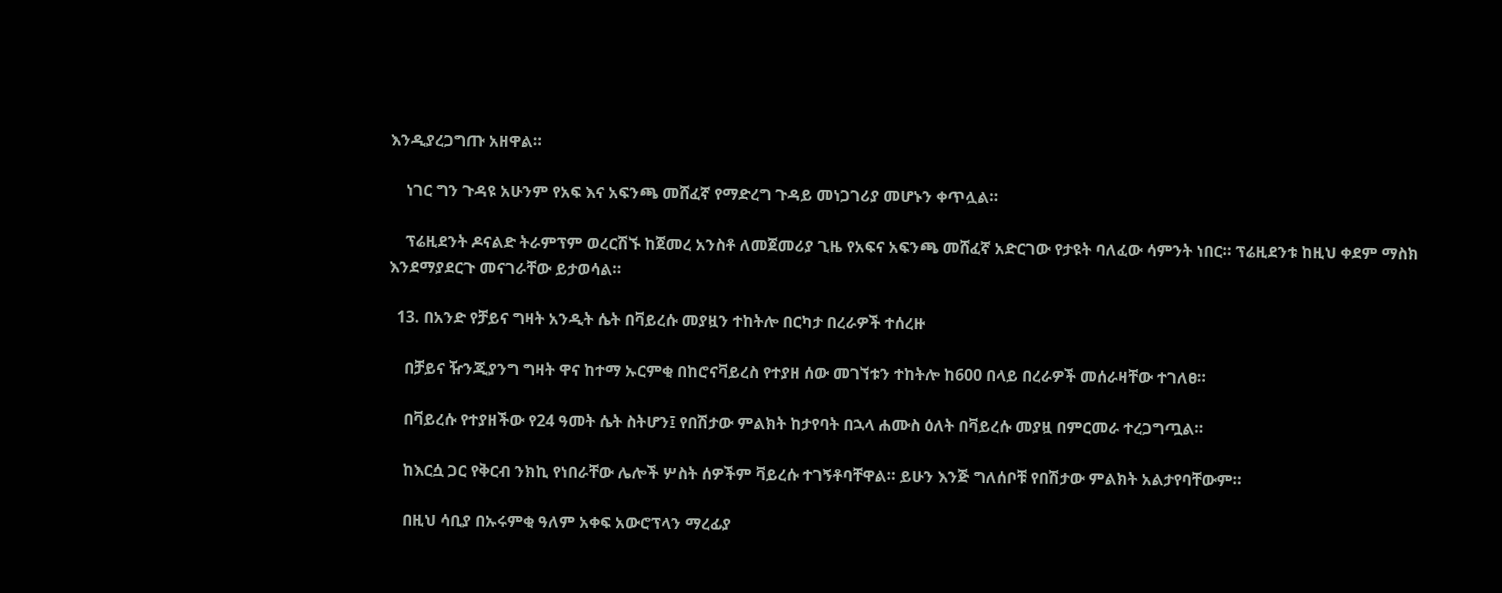እንዲያረጋግጡ አዘዋል።

    ነገር ግን ጉዳዩ አሁንም የአፍ እና አፍንጫ መሸፈኛ የማድረግ ጉዳይ መነጋገሪያ መሆኑን ቀጥሏል።

    ፕሬዚደንት ዶናልድ ትራምፕም ወረርሽኙ ከጀመረ አንስቶ ለመጀመሪያ ጊዜ የአፍና አፍንጫ መሸፈኛ አድርገው የታዩት ባለፈው ሳምንት ነበር። ፕሬዚደንቱ ከዚህ ቀደም ማስክ እንደማያደርጉ መናገራቸው ይታወሳል።

  13. በአንድ የቻይና ግዛት አንዲት ሴት በቫይረሱ መያዟን ተከትሎ በርካታ በረራዎች ተሰረዙ

    በቻይና ዥንጂያንግ ግዛት ዋና ከተማ ኡርምቂ በከሮናቫይረስ የተያዘ ሰው መገኘቱን ተከትሎ ከ600 በላይ በረራዎች መሰራዛቸው ተገለፀ።

    በቫይረሱ የተያዘችው የ24 ዓመት ሴት ስትሆን፤ የበሽታው ምልክት ከታየባት በኋላ ሐሙስ ዕለት በቫይረሱ መያዟ በምርመራ ተረጋግጧል።

    ከእርሷ ጋር የቅርብ ንክኪ የነበራቸው ሌሎች ሦስት ሰዎችም ቫይረሱ ተገኝቶባቸዋል። ይሁን እንጅ ግለሰቦቹ የበሽታው ምልክት አልታየባቸውም።

    በዚህ ሳቢያ በኡሩምቂ ዓለም አቀፍ አውሮፕላን ማረፊያ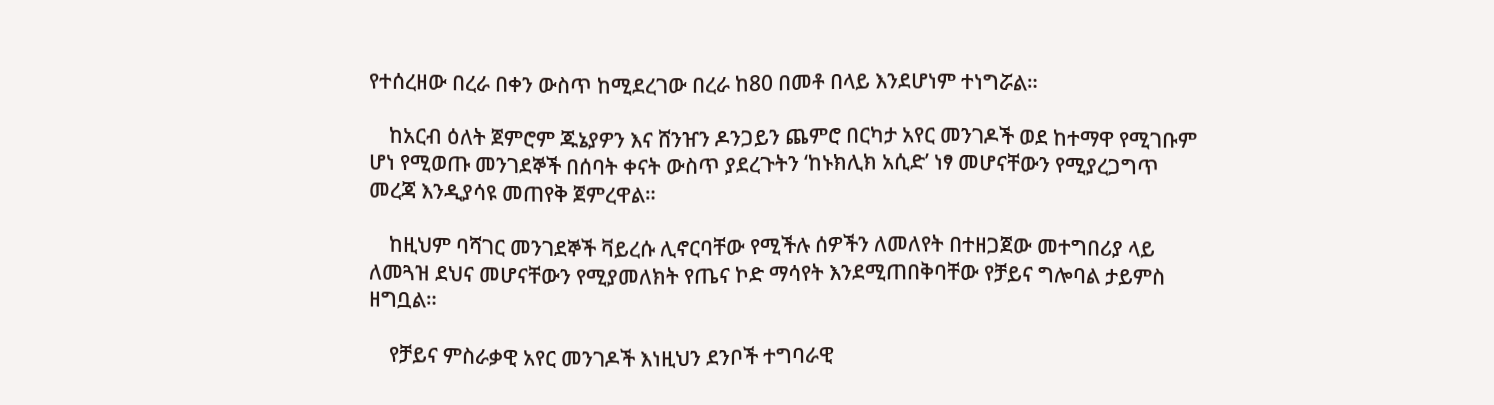የተሰረዘው በረራ በቀን ውስጥ ከሚደረገው በረራ ከ80 በመቶ በላይ እንደሆነም ተነግሯል።

    ከአርብ ዕለት ጀምሮም ጁኔያዎን እና ሸንዠን ዶንጋይን ጨምሮ በርካታ አየር መንገዶች ወደ ከተማዋ የሚገቡም ሆነ የሚወጡ መንገደኞች በሰባት ቀናት ውስጥ ያደረጉትን ‘ከኑክሊክ አሲድ’ ነፃ መሆናቸውን የሚያረጋግጥ መረጃ እንዲያሳዩ መጠየቅ ጀምረዋል።

    ከዚህም ባሻገር መንገደኞች ቫይረሱ ሊኖርባቸው የሚችሉ ሰዎችን ለመለየት በተዘጋጀው መተግበሪያ ላይ ለመጓዝ ደህና መሆናቸውን የሚያመለክት የጤና ኮድ ማሳየት እንደሚጠበቅባቸው የቻይና ግሎባል ታይምስ ዘግቧል።

    የቻይና ምስራቃዊ አየር መንገዶች እነዚህን ደንቦች ተግባራዊ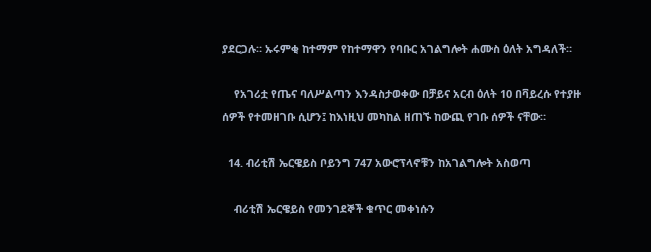ያደርጋሉ። ኡሩምቂ ከተማም የከተማዋን የባቡር አገልግሎት ሐሙስ ዕለት አግዳለች።

    የአገሪቷ የጤና ባለሥልጣን እንዳስታወቀው በቻይና አርብ ዕለት 10 በቫይረሱ የተያዙ ሰዎች የተመዘገቡ ሲሆን፤ ከእነዚህ መካከል ዘጠኙ ከውጪ የገቡ ሰዎች ናቸው።

  14. ብሪቲሽ ኤርዌይስ ቦይንግ 747 አውሮፕላኖቹን ከአገልግሎት አስወጣ

    ብሪቲሽ ኤርዌይስ የመንገደኞች ቁጥር መቀነሱን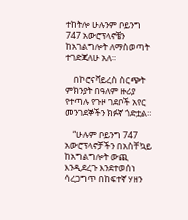ተከትሎ ሁሉንም ቦይንግ 747 አውሮፕላኖቼን ከአገልግሎት ለማስወጣት ተገድጃለሁ አለ።

    በኮሮናቫይረስ ስርጭት ምክንያት በዓለም ዙሪያ የተጣሉ የጉዞ ገደቦች አየር መንገደኞችን ክፉኛ ጎድቷል።

    “ሁሉም ቦይንግ 747 አውሮፕላኖቻችን በአስቸኳይ ከአግልግሎት ውጪ እንዲደረጉ እንደተወሰነ ሳረጋግጥ በከፍተኛ ሃዘን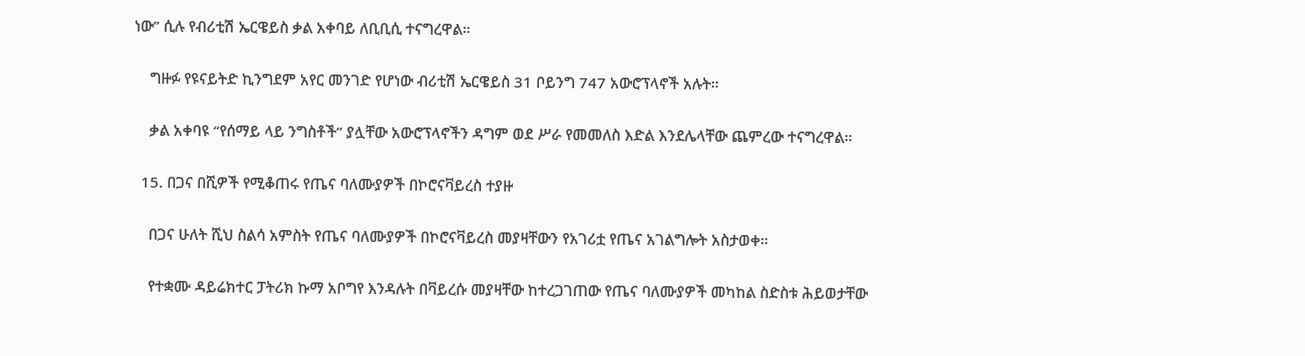ነው” ሲሉ የብሪቲሽ ኤርዌይስ ቃል አቀባይ ለቢቢሲ ተናግረዋል።

    ግዙፉ የዩናይትድ ኪንግደም አየር መንገድ የሆነው ብሪቲሽ ኤርዌይስ 31 ቦይንግ 747 አውሮፕላኖች አሉት።

    ቃል አቀባዩ “የሰማይ ላይ ንግስቶች” ያሏቸው አውሮፕላኖችን ዳግም ወደ ሥራ የመመለስ እድል እንደሌላቸው ጨምረው ተናግረዋል።

  15. በጋና በሺዎች የሚቆጠሩ የጤና ባለሙያዎች በኮሮናቫይረስ ተያዙ

    በጋና ሁለት ሺህ ስልሳ አምስት የጤና ባለሙያዎች በኮሮናቫይረስ መያዛቸውን የአገሪቷ የጤና አገልግሎት አስታወቀ።

    የተቋሙ ዳይሬክተር ፓትሪክ ኩማ አቦግየ እንዳሉት በቫይረሱ መያዛቸው ከተረጋገጠው የጤና ባለሙያዎች መካከል ስድስቱ ሕይወታቸው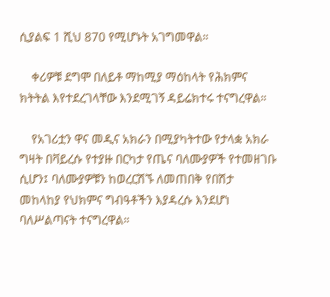ሲያልፍ 1 ሺህ 870 የሚሆኑት አገግመዋል።

    ቀሪዎቹ ደግሞ በለይቶ ማከሚያ ማዕከላት የሕክምና ክትትል እየተደረገላቸው እንደሚገኝ ዳይሬክተሩ ተናግረዋል።

    የአገሪቷን ዋና መዲና አክራን በሚያካትተው የታላቋ አክራ ግዛት በቫይረሱ የተያዙ በርካታ የጤና ባለሙያዎች የተመዘገቡ ሲሆን፤ ባለሙያዎቹን ከወረርሽኙ ለመጠበቅ የበሽታ መከላከያ የህክምና ግብዓቶችን እያዳረሱ እንደሆነ ባለሥልጣናት ተናግረዋል።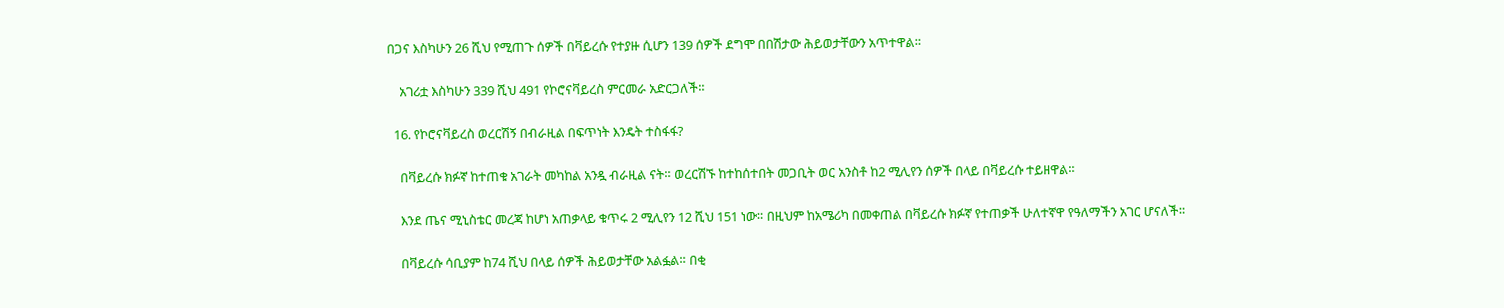በጋና እስካሁን 26 ሺህ የሚጠጉ ሰዎች በቫይረሱ የተያዙ ሲሆን 139 ሰዎች ደግሞ በበሽታው ሕይወታቸውን አጥተዋል።

    አገሪቷ እስካሁን 339 ሺህ 491 የኮሮናቫይረስ ምርመራ አድርጋለች።

  16. የኮሮናቫይረስ ወረርሽኝ በብራዚል በፍጥነት እንዴት ተስፋፋ?

    በቫይረሱ ክፉኛ ከተጠቁ አገራት መካከል አንዷ ብራዚል ናት። ወረርሽኙ ከተከሰተበት መጋቢት ወር አንስቶ ከ2 ሚሊየን ሰዎች በላይ በቫይረሱ ተይዘዋል።

    እንደ ጤና ሚኒስቴር መረጃ ከሆነ አጠቃላይ ቁጥሩ 2 ሚሊየን 12 ሺህ 151 ነው። በዚህም ከአሜሪካ በመቀጠል በቫይረሱ ክፉኛ የተጠቃች ሁለተኛዋ የዓለማችን አገር ሆናለች።

    በቫይረሱ ሳቢያም ከ74 ሺህ በላይ ሰዎች ሕይወታቸው አልፏል። በቂ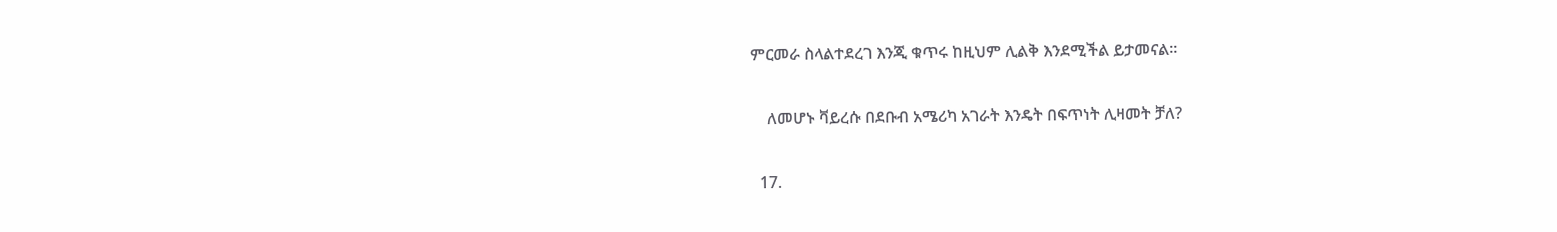ምርመራ ስላልተደረገ እንጂ ቁጥሩ ከዚህም ሊልቅ እንደሚችል ይታመናል።

    ለመሆኑ ቫይረሱ በደቡብ አሜሪካ አገራት እንዴት በፍጥነት ሊዛመት ቻለ?

  17.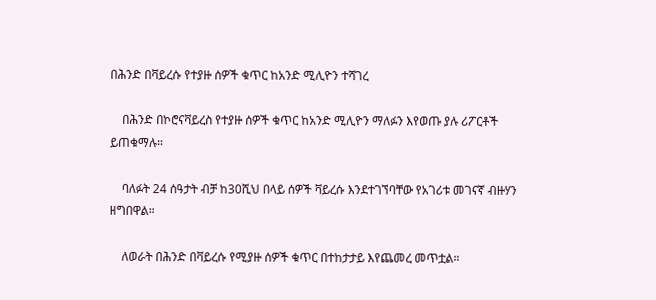በሕንድ በቫይረሱ የተያዙ ሰዎች ቁጥር ከአንድ ሚሊዮን ተሻገረ

    በሕንድ በኮሮናቫይረስ የተያዙ ሰዎች ቁጥር ከአንድ ሚሊዮን ማለፉን እየወጡ ያሉ ሪፖርቶች ይጠቁማሉ።

    ባለፉት 24 ሰዓታት ብቻ ከ30ሺህ በላይ ሰዎች ቫይረሱ እንደተገኘባቸው የአገሪቱ መገናኛ ብዙሃን ዘግበዋል።

    ለወራት በሕንድ በቫይረሱ የሚያዙ ሰዎች ቁጥር በተከታታይ እየጨመረ መጥቷል።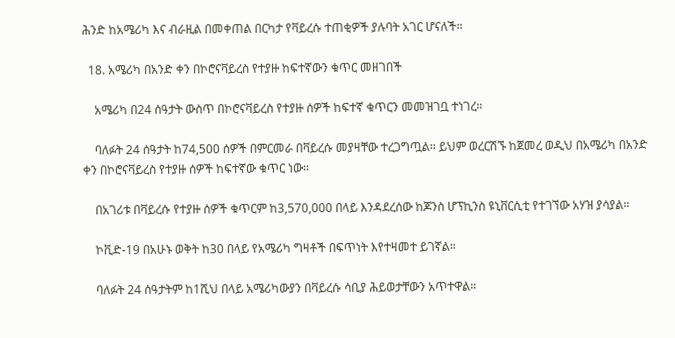ሕንድ ከአሜሪካ እና ብራዚል በመቀጠል በርካታ የቫይረሱ ተጠቂዎች ያሉባት አገር ሆናለች።

  18. አሜሪካ በአንድ ቀን በኮሮናቫይረስ የተያዙ ከፍተኛውን ቁጥር መዘገበች

    አሜሪካ በ24 ሰዓታት ውስጥ በኮሮናቫይረስ የተያዙ ሰዎች ከፍተኛ ቁጥርን መመዝገቧ ተነገረ።

    ባለፉት 24 ሰዓታት ከ74,500 ሰዎች በምርመራ በቫይረሱ መያዛቸው ተረጋግጧል። ይህም ወረርሽኙ ከጀመረ ወዲህ በአሜሪካ በአንድ ቀን በኮሮናቫይረስ የተያዙ ሰዎች ከፍተኛው ቁጥር ነው።

    በአገሪቱ በቫይረሱ የተያዙ ሰዎች ቁጥርም ከ3,570,000 በላይ እንዳደረሰው ከጆንስ ሆፕኪንስ ዩኒቨርሲቲ የተገኘው አሃዝ ያሳያል።

    ኮቪድ-19 በአሁኑ ወቅት ከ30 በላይ የአሜሪካ ግዛቶች በፍጥነት እየተዛመተ ይገኛል።

    ባለፉት 24 ሰዓታትም ከ1ሺህ በላይ አሜሪካውያን በቫይረሱ ሳቢያ ሕይወታቸውን አጥተዋል።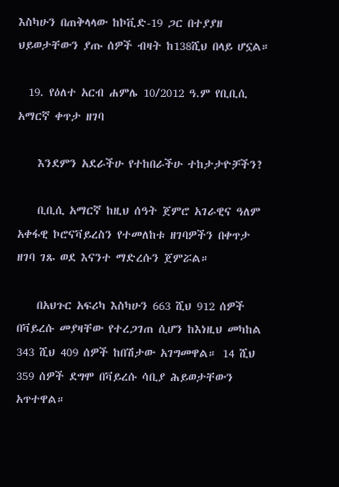እስካሁን በጠቅላላው ከኮቪድ-19 ጋር በተያያዘ ህይወታቸውን ያጡ ሰዎች ብዛት ከ138ሺህ በላይ ሆኗል።

  19. የዕለተ አርብ ሐምሌ 10/2012 ዓ.ም የቢቢሲ አማርኛ ቀጥታ ዘገባ

    እንደምን አደራችሁ የተከበራችሁ ተከታታዮቻችን?

    ቢቢሲ አማርኛ ከዚህ ሰዓት ጀምሮ አገራዊና ዓለም አቀፋዊ ኮሮናቫይረስን የተመለከቱ ዘገባዎችን በቀጥታ ዘገባ ገጹ ወደ እናንተ ማድረሱን ጀምሯል።

    በአህጉር አፍሪካ እስካሁን 663 ሺህ 912 ሰዎች በቫይረሱ መያዛቸው የተረጋገጠ ሲሆን ከእነዚህ መካከል 343 ሺህ 409 ሰዎች ከበሽታው አገግመዋል። 14 ሺህ 359 ሰዎች ደግሞ በቫይረሱ ሳቢያ ሕይወታቸውን አጥተዋል።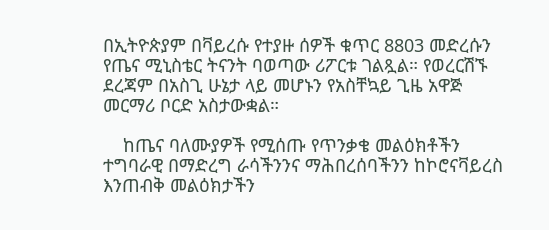በኢትዮጵያም በቫይረሱ የተያዙ ሰዎች ቁጥር 8803 መድረሱን የጤና ሚኒስቴር ትናንት ባወጣው ሪፖርቱ ገልጿል። የወረርሽኙ ደረጃም በአስጊ ሁኔታ ላይ መሆኑን የአስቸኳይ ጊዜ አዋጅ መርማሪ ቦርድ አስታውቋል።

    ከጤና ባለሙያዎች የሚሰጡ የጥንቃቄ መልዕክቶችን ተግባራዊ በማድረግ ራሳችንንና ማሕበረሰባችንን ከኮሮናቫይረስ እንጠብቅ መልዕክታችን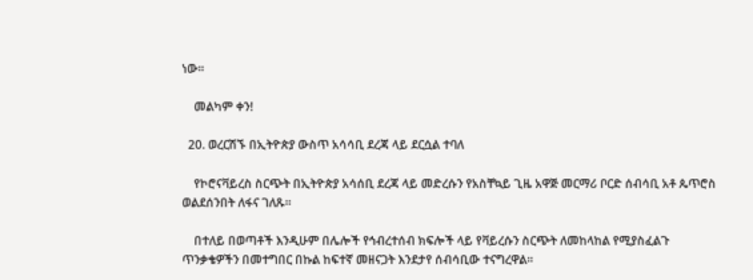ነው።

    መልካም ቀን!

  20. ወረርሽኙ በኢትዮጵያ ውስጥ አሳሳቢ ደረጃ ላይ ደርሷል ተባለ

    የኮሮናቫይረስ ስርጭት በኢትዮጵያ አሳሰቢ ደረጃ ላይ መድረሱን የአስቸኳይ ጊዜ አዋጅ መርማሪ ቦርድ ሰብሳቢ አቶ ጴጥሮስ ወልደሰንበት ለፋና ገለጹ።

    በተለይ በወጣቶች እንዲሁም በሌሎች የኅብረተሰብ ክፍሎች ላይ የቫይረሱን ስርጭት ለመከላከል የሚያስፈልጉ ጥንቃቄዎችን በመተግበር በኩል ከፍተኛ መዘናጋት እንደታየ ሰብሳቢው ተናግረዋል።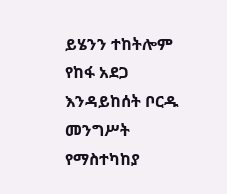ይሄንን ተከትሎም የከፋ አደጋ እንዳይከሰት ቦርዱ መንግሥት የማስተካከያ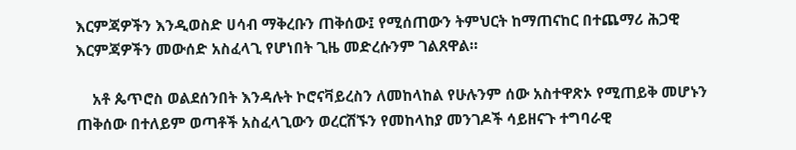እርምጃዎችን እንዲወስድ ሀሳብ ማቅረቡን ጠቅሰው፤ የሚሰጠውን ትምህርት ከማጠናከር በተጨማሪ ሕጋዊ እርምጃዎችን መውሰድ አስፈላጊ የሆነበት ጊዜ መድረሱንም ገልጸዋል።

    አቶ ጴጥሮስ ወልደሰንበት እንዳሉት ኮሮናቫይረስን ለመከላከል የሁሉንም ሰው አስተዋጽኦ የሚጠይቅ መሆኑን ጠቅሰው በተለይም ወጣቶች አስፈላጊውን ወረርሽኙን የመከላከያ መንገዶች ሳይዘናጉ ተግባራዊ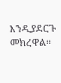እንዲያደርጉ መክረዋል።